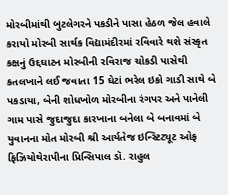મોરબીમાંથી બુટલેગરને પકડીને પાસા હેઠળ જેલ હવાલે કરાયો મોરબી સાર્થક વિદ્યામંદીરમાં રવિવારે થશે સંસ્કૃત કક્ષનું ઉદ્દઘાટન મોરબીની રવિરાજ ચોકડી પાસેથી કતલખાને લઈ જવાતા 15 ઘેટાં ભરેલ ઇકો ગાડી સાથે બે પકડાયા, બેની શોધખોળ મોરબીના રંગપર અને પાનેલી ગામ પાસે જુદાજુદા કારખાના બનેલા બે બનાવમાં બે યુવાનના મોત મોરબી શ્રી આર્યતેજ ઇન્સ્ટિટ્યૂટ ઓફ ફિઝિયોથેરાપીના પ્રિન્સિપાલ ડૉ. રાહુલ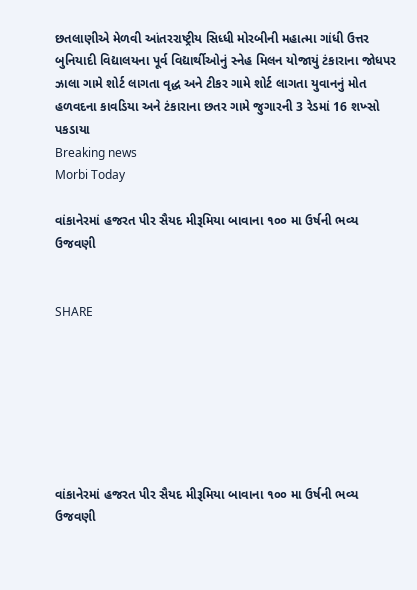છતલાણીએ મેળવી આંતરરાષ્ટ્રીય સિધ્ધી મોરબીની મહાત્મા ગાંધી ઉત્તર બુનિયાદી વિદ્યાલયના પૂર્વ વિદ્યાર્થીઓનું સ્નેહ મિલન યોજાયું ટંકારાના જોધપર ઝાલા ગામે શોર્ટ લાગતા વૃદ્ધ અને ટીકર ગામે શોર્ટ લાગતા યુવાનનું મોત હળવદના કાવડિયા અને ટંકારાના છતર ગામે જુગારની 3 રેડમાં 16 શખ્સો પકડાયા
Breaking news
Morbi Today

વાંકાનેરમાં હજરત પીર સૈયદ મીરૂમિયા બાવાના ૧૦૦ મા ઉર્ષની ભવ્ય ઉજવણી


SHARE







વાંકાનેરમાં હજરત પીર સૈયદ મીરૂમિયા બાવાના ૧૦૦ મા ઉર્ષની ભવ્ય ઉજવણી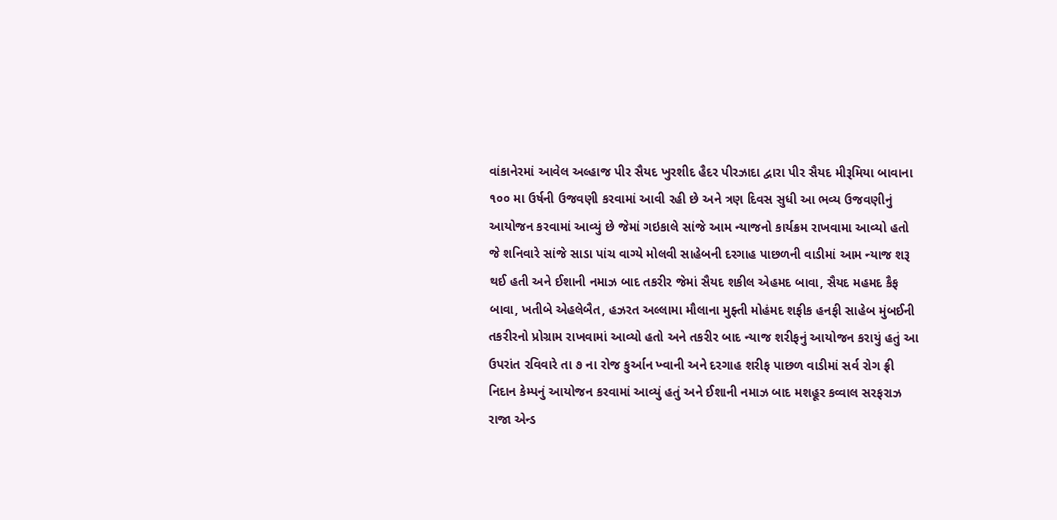વાંકાનેરમાં આવેલ અલ્હાજ પીર સૈયદ ખુરશીદ હૈદર પીરઝાદા દ્વારા પીર સૈયદ મીરૂમિયા બાવાના ૧૦૦ મા ઉર્ષની ઉજવણી કરવામાં આવી રહી છે અને ત્રણ દિવસ સુધી આ ભવ્ય ઉજવણીનું આયોજન કરવામાં આવ્યું છે જેમાં ગઇકાલે સાંજે આમ ન્યાજનો કાર્યક્રમ રાખવામા આવ્યો હતો જે શનિવારે સાંજે સાડા પાંચ વાગ્યે મોલવી સાહેબની દરગાહ પાછળની વાડીમાં આમ ન્યાજ શરૂ થઈ હતી અને ઈશાની નમાઝ બાદ તકરીર જેમાં સૈયદ શકીલ એહમદ બાવા, સૈયદ મહમદ કૈફ બાવા, ખતીબે એહલેબૈત, હઝરત અલ્લામા મૌલાના મુફ્તી મોહંમદ શફીક હનફી સાહેબ મુંબઈની તકરીરનો પ્રોગ્રામ રાખવામાં આવ્યો હતો અને તકરીર બાદ ન્યાજ શરીફનું આયોજન કરાયું હતું આ ઉપરાંત રવિવારે તા ૭ ના રોજ કુર્આન ખ્વાની અને દરગાહ શરીફ પાછળ વાડીમાં સર્વ રોગ ફ્રી નિદાન કેમ્પનું આયોજન કરવામાં આવ્યું હતું અને ઈશાની નમાઝ બાદ મશહૂર કવ્વાલ સરફરાઝ રાજા એન્ડ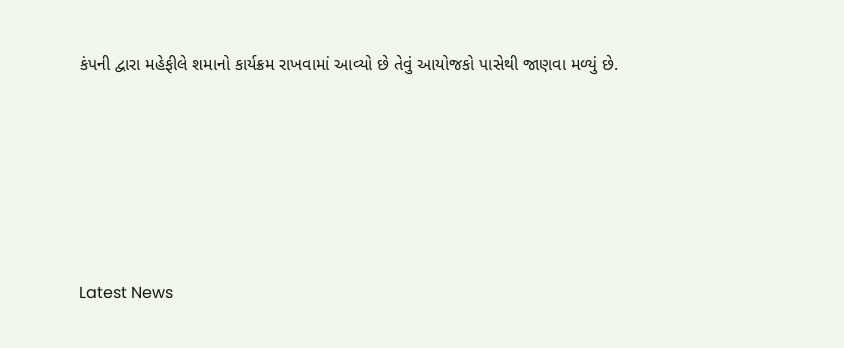કંપની દ્વારા મહેફીલે શમાનો કાર્યક્રમ રાખવામાં આવ્યો છે તેવું આયોજકો પાસેથી જાણવા મળ્યું છે.






Latest News